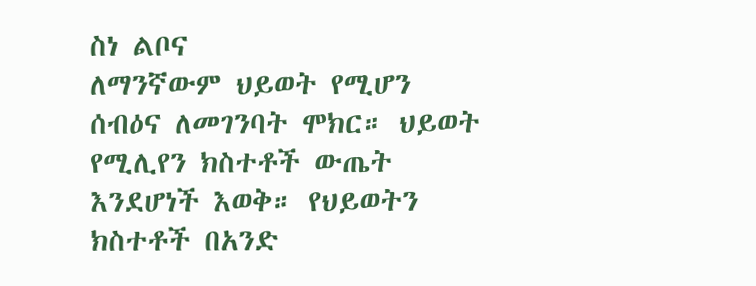ስነ ልቦና
ለማንኛውም ህይወት የሚሆን ሰብዕና ለመገንባት ሞክር። ህይወት የሚሊየን ክስተቶች ውጤት እንደሆነች እወቅ። የህይወትን ክስተቶች በአንድ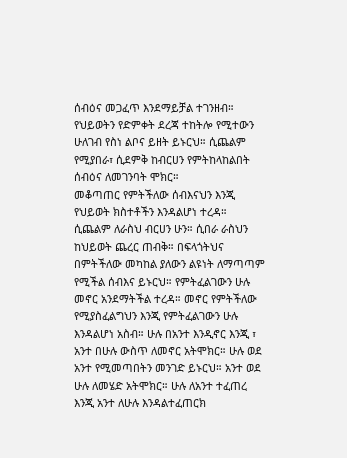ሰብዕና መጋፈጥ እንደማይቻል ተገንዘብ። የህይወትን የድምቀት ደረጃ ተከትሎ የሚተውን ሁለገብ የስነ ልቦና ይዘት ይኑርህ። ሲጨልም የሚያበራ፣ ሲደምቅ ከብርሀን የምትከላከልበት ሰብዕና ለመገንባት ሞክር።
መቆጣጠር የምትችለው ሰብእናህን እንጂ የህይወት ክስተቶችን እንዳልሆነ ተረዳ። ሲጨልም ለራስህ ብርሀን ሁን። ሲበራ ራስህን ከህይወት ጨረር ጠብቅ። በፍላጎትህና በምትችለው መካከል ያለውን ልዩነት ለማጣጣም የሚችል ሰብእና ይኑርህ። የምትፈልገውን ሁሉ መኖር አንደማትችል ተረዳ። መኖር የምትችለው የሚያስፈልግህን እንጂ የምትፈልገውን ሁሉ እንዳልሆነ አስብ። ሁሉ በአንተ እንዲኖር እንጂ ፣ አንተ በሁሉ ውስጥ ለመኖር አትሞክር። ሁሉ ወደ አንተ የሚመጣበትን መንገድ ይኑርህ። አንተ ወደ ሁሉ ለመሄድ አትሞክር። ሁሉ ለአንተ ተፈጠረ እንጂ አንተ ለሁሉ እንዳልተፈጠርክ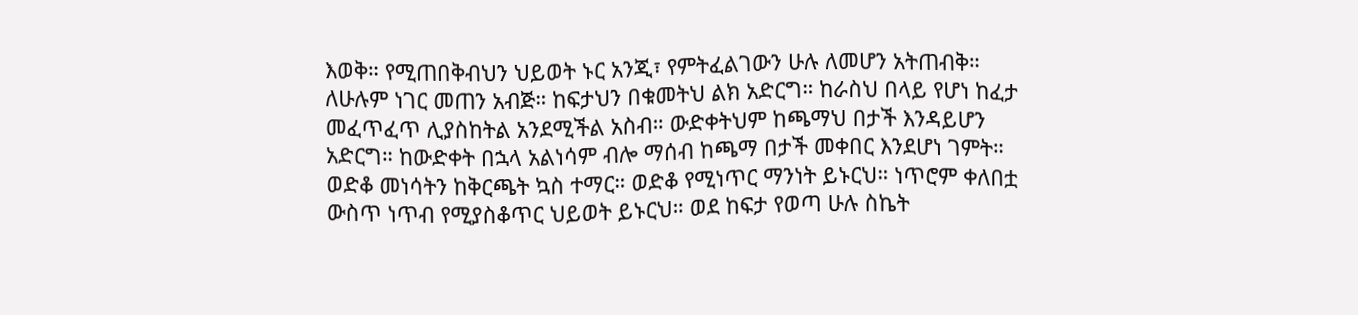እወቅ። የሚጠበቅብህን ህይወት ኑር አንጂ፣ የምትፈልገውን ሁሉ ለመሆን አትጠብቅ።
ለሁሉም ነገር መጠን አብጅ። ከፍታህን በቁመትህ ልክ አድርግ። ከራስህ በላይ የሆነ ከፈታ መፈጥፈጥ ሊያስከትል አንደሚችል አስብ። ውድቀትህም ከጫማህ በታች እንዳይሆን አድርግ። ከውድቀት በኋላ አልነሳም ብሎ ማሰብ ከጫማ በታች መቀበር እንደሆነ ገምት። ወድቆ መነሳትን ከቅርጫት ኳስ ተማር። ወድቆ የሚነጥር ማንነት ይኑርህ። ነጥሮም ቀለበቷ ውስጥ ነጥብ የሚያስቆጥር ህይወት ይኑርህ። ወደ ከፍታ የወጣ ሁሉ ስኬት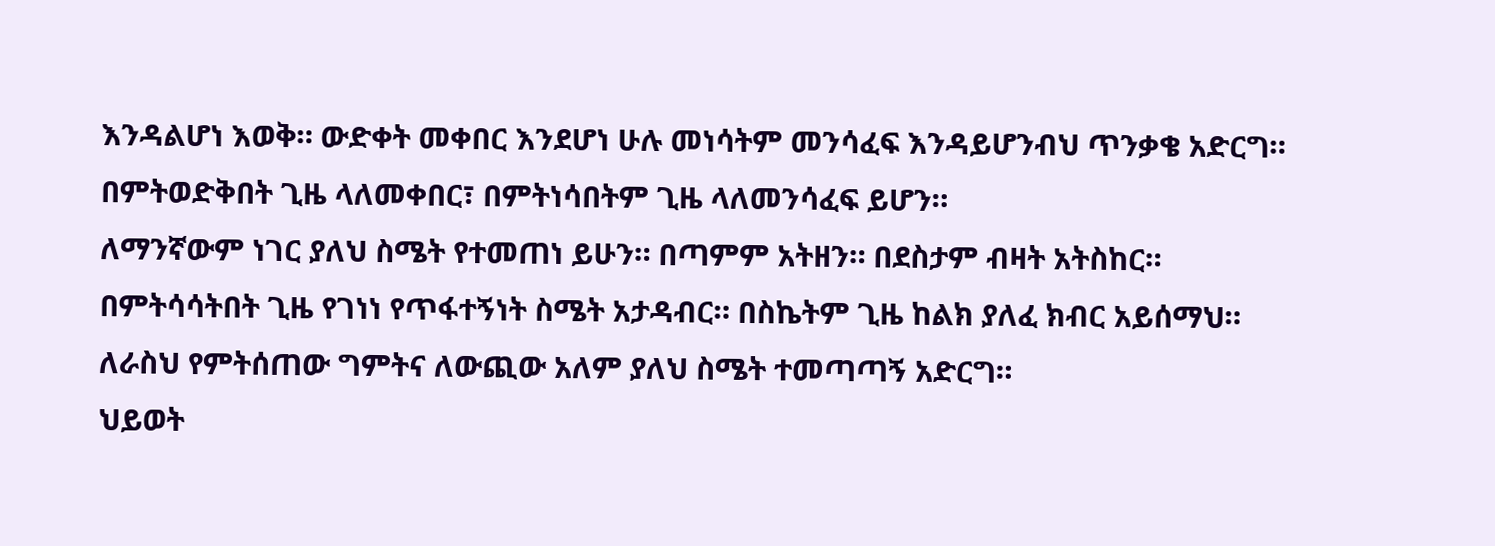እንዳልሆነ እወቅ። ውድቀት መቀበር እንደሆነ ሁሉ መነሳትም መንሳፈፍ እንዳይሆንብህ ጥንቃቄ አድርግ። በምትወድቅበት ጊዜ ላለመቀበር፣ በምትነሳበትም ጊዜ ላለመንሳፈፍ ይሆን።
ለማንኛውም ነገር ያለህ ስሜት የተመጠነ ይሁን። በጣምም አትዘን። በደስታም ብዛት አትስከር። በምትሳሳትበት ጊዜ የገነነ የጥፋተኝነት ስሜት አታዳብር። በስኬትም ጊዜ ከልክ ያለፈ ክብር አይሰማህ። ለራስህ የምትሰጠው ግምትና ለውጪው አለም ያለህ ስሜት ተመጣጣኝ አድርግ።
ህይወት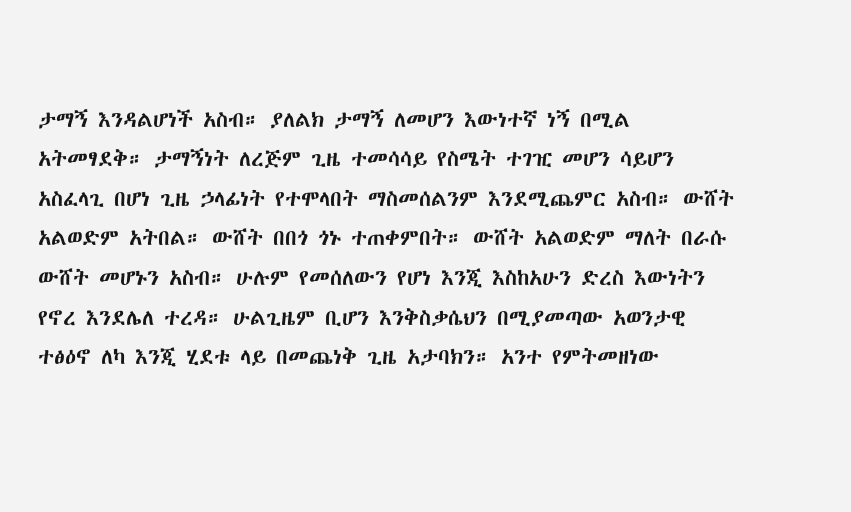ታማኝ እንዳልሆነች አስብ። ያለልክ ታማኝ ለመሆን እውነተኛ ነኝ በሚል አትመፃደቅ። ታማኝነት ለረጅም ጊዜ ተመሳሳይ የስሜት ተገዢ መሆን ሳይሆን አስፈላጊ በሆነ ጊዜ ኃላፊነት የተሞላበት ማስመሰልንም እንደሚጨምር አስብ። ውሸት አልወድም አትበል። ውሸት በበጎ ጎኑ ተጠቀምበት። ውሸት አልወድም ማለት በራሱ ውሸት መሆኑን አስብ። ሁሉም የመሰለውን የሆነ እንጂ እስከአሁን ድረስ እውነትን የኖረ እንደሌለ ተረዳ። ሁልጊዜም ቢሆን እንቅስቃሴህን በሚያመጣው አወንታዊ ተፅዕኖ ለካ እንጂ ሂደቱ ላይ በመጨነቅ ጊዜ አታባክን። አንተ የምትመዘነው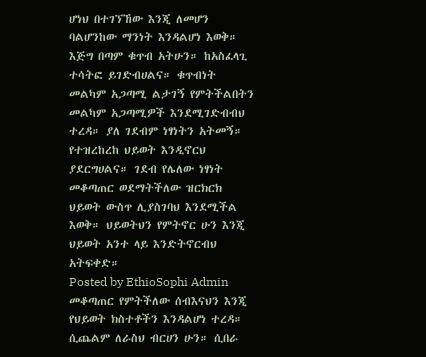ሆነህ በተገኘኸው እንጂ ለመሆን ባልሆንከው ማንነት እንዳልሆነ እወቅ።
እጅግ በጣም ቁጥብ አትሁን። ከአስፈላጊ ተሳትፎ ይገድብሀልና። ቁጥብነት መልካም አጋጣሚ ልታገኝ የምትችልበትን መልካም አጋጣሚዎች እንደሚገድብብህ ተረዳ። ያለ ገደብም ነፃነትን አትመኝ። የተዝረከረከ ህይወት እንዲኖርህ ያደርግሀልና። ገደብ የሌለው ነፃነት መቆጣጠር ወደማትችለው ዝርክርክ ህይወት ውስጥ ሊያስገባህ እንደሚችል እወቅ። ህይወትህን የምትኖር ሁን እንጂ ህይወት አንተ ላይ እንድትኖርብህ አትፍቀድ።
Posted by EthioSophi Admin
መቆጣጠር የምትችለው ሰብእናህን እንጂ የህይወት ክስተቶችን እንዳልሆነ ተረዳ። ሲጨልም ለራስህ ብርሀን ሁን። ሲበራ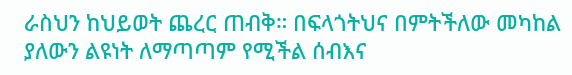ራስህን ከህይወት ጨረር ጠብቅ። በፍላጎትህና በምትችለው መካከል ያለውን ልዩነት ለማጣጣም የሚችል ሰብእና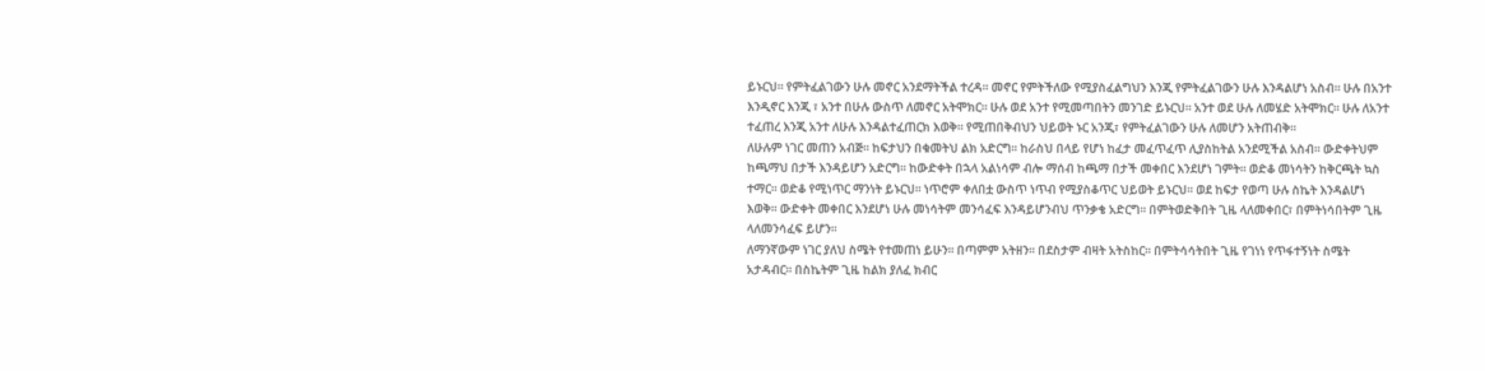ይኑርህ። የምትፈልገውን ሁሉ መኖር አንደማትችል ተረዳ። መኖር የምትችለው የሚያስፈልግህን እንጂ የምትፈልገውን ሁሉ እንዳልሆነ አስብ። ሁሉ በአንተ እንዲኖር እንጂ ፣ አንተ በሁሉ ውስጥ ለመኖር አትሞክር። ሁሉ ወደ አንተ የሚመጣበትን መንገድ ይኑርህ። አንተ ወደ ሁሉ ለመሄድ አትሞክር። ሁሉ ለአንተ ተፈጠረ እንጂ አንተ ለሁሉ እንዳልተፈጠርክ እወቅ። የሚጠበቅብህን ህይወት ኑር አንጂ፣ የምትፈልገውን ሁሉ ለመሆን አትጠብቅ።
ለሁሉም ነገር መጠን አብጅ። ከፍታህን በቁመትህ ልክ አድርግ። ከራስህ በላይ የሆነ ከፈታ መፈጥፈጥ ሊያስከትል አንደሚችል አስብ። ውድቀትህም ከጫማህ በታች እንዳይሆን አድርግ። ከውድቀት በኋላ አልነሳም ብሎ ማሰብ ከጫማ በታች መቀበር እንደሆነ ገምት። ወድቆ መነሳትን ከቅርጫት ኳስ ተማር። ወድቆ የሚነጥር ማንነት ይኑርህ። ነጥሮም ቀለበቷ ውስጥ ነጥብ የሚያስቆጥር ህይወት ይኑርህ። ወደ ከፍታ የወጣ ሁሉ ስኬት እንዳልሆነ እወቅ። ውድቀት መቀበር እንደሆነ ሁሉ መነሳትም መንሳፈፍ እንዳይሆንብህ ጥንቃቄ አድርግ። በምትወድቅበት ጊዜ ላለመቀበር፣ በምትነሳበትም ጊዜ ላለመንሳፈፍ ይሆን።
ለማንኛውም ነገር ያለህ ስሜት የተመጠነ ይሁን። በጣምም አትዘን። በደስታም ብዛት አትስከር። በምትሳሳትበት ጊዜ የገነነ የጥፋተኝነት ስሜት አታዳብር። በስኬትም ጊዜ ከልክ ያለፈ ክብር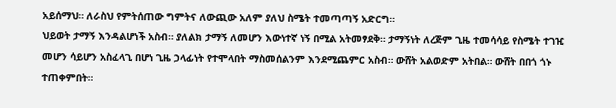አይሰማህ። ለራስህ የምትሰጠው ግምትና ለውጪው አለም ያለህ ስሜት ተመጣጣኝ አድርግ።
ህይወት ታማኝ እንዳልሆነች አስብ። ያለልክ ታማኝ ለመሆን እውነተኛ ነኝ በሚል አትመፃደቅ። ታማኝነት ለረጅም ጊዜ ተመሳሳይ የስሜት ተገዢ መሆን ሳይሆን አስፈላጊ በሆነ ጊዜ ኃላፊነት የተሞላበት ማስመሰልንም እንደሚጨምር አስብ። ውሸት አልወድም አትበል። ውሸት በበጎ ጎኑ ተጠቀምበት።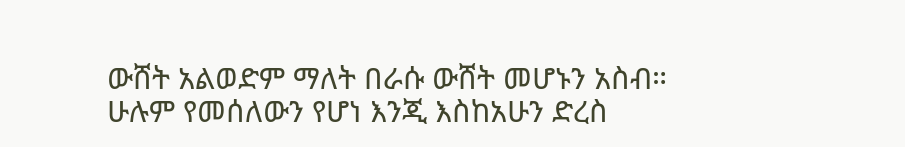ውሸት አልወድም ማለት በራሱ ውሸት መሆኑን አስብ። ሁሉም የመሰለውን የሆነ እንጂ እስከአሁን ድረስ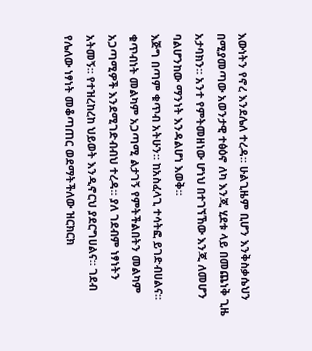እውነትን የኖረ እንደሌለ ተረዳ። ሁልጊዜም ቢሆን እንቅስቃሴህን በሚያመጣው አወንታዊ ተፅዕኖ ለካ እንጂ ሂደቱ ላይ በመጨነቅ ጊዜ አታባክን። አንተ የምትመዘነው ሆነህ በተገኘኸው እንጂ ለመሆን ባልሆንከው ማንነት እንዳልሆነ እወቅ።
እጅግ በጣም ቁጥብ አትሁን። ከአስፈላጊ ተሳትፎ ይገድብሀልና። ቁጥብነት መልካም አጋጣሚ ልታገኝ የምትችልበትን መልካም አጋጣሚዎች እንደሚገድብብህ ተረዳ። ያለ ገደብም ነፃነትን አትመኝ። የተዝረከረከ ህይወት እንዲኖርህ ያደርግሀልና። ገደብ የሌለው ነፃነት መቆጣጠር ወደማትችለው ዝርክርክ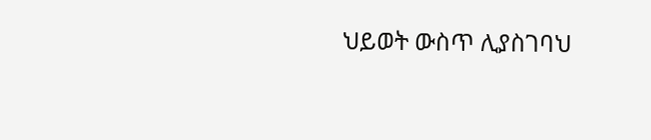ህይወት ውስጥ ሊያስገባህ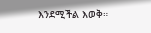እንደሚችል እወቅ።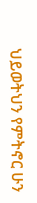ህይወትህን የምትኖር ሁን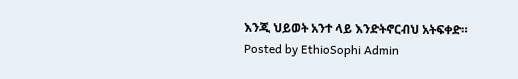እንጂ ህይወት አንተ ላይ እንድትኖርብህ አትፍቀድ።
Posted by EthioSophi Admin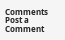Comments
Post a Comment